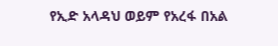የኢድ አላዳህ ወይም የአረፋ በአል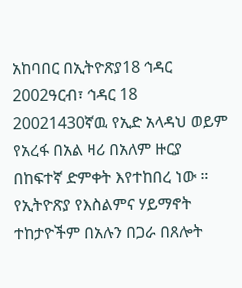አከባበር በኢትዮጽያ18 ኅዳር 2002ዓርብ፣ ኅዳር 18 20021430ኛዉ የኢድ አላዳህ ወይም የአረፋ በአል ዛሪ በአለም ዙርያ በከፍተኛ ድምቀት እየተከበረ ነው ። የኢትዮጽያ የእስልምና ሃይማኖት ተከታዮችም በአሉን በጋራ በጸሎት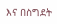እና በስግደት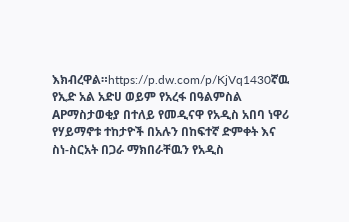እክብረዋል።https://p.dw.com/p/KjVq1430ኛዉ የኢድ አል አድሀ ወይም የአረፋ በዓልምስል APማስታወቂያ በተለይ የመዲናዋ የአዲስ አበባ ነዋሪ የሃይማኖቱ ተከታዮች በአሉን በከፍተኛ ድምቀት እና ስነ-ስርአት በጋራ ማክበራቸዉን የአዲስ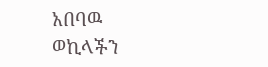አበባዉ ወኪላችን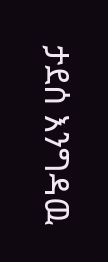ታደሰ እንግዳዉ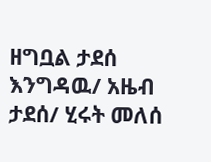ዘግቧል ታደሰ እንግዳዉ/ አዜብ ታደሰ/ ሂሩት መለሰ